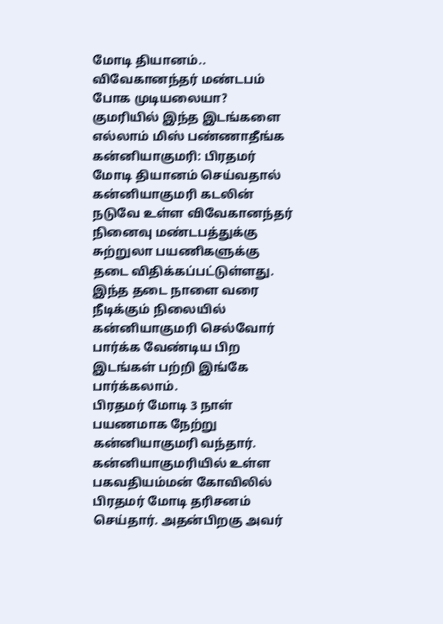மோடி தியானம்.. விவேகானந்தர் மண்டபம் போக முடியலையா? குமரியில் இந்த இடங்களை எல்லாம் மிஸ் பண்ணாதீங்க
கன்னியாகுமரி: பிரதமர் மோடி தியானம் செய்வதால் கன்னியாகுமரி கடலின் நடுவே உள்ள விவேகானந்தர் நினைவு மண்டபத்துக்கு சுற்றுலா பயணிகளுக்கு தடை விதிக்கப்பட்டுள்ளது. இந்த தடை நாளை வரை நீடிக்கும் நிலையில் கன்னியாகுமரி செல்வோர் பார்க்க வேண்டிய பிற இடங்கள் பற்றி இங்கே பார்க்கலாம்.
பிரதமர் மோடி 3 நாள் பயணமாக நேற்று கன்னியாகுமரி வந்தார். கன்னியாகுமரியில் உள்ள பகவதியம்மன் கோவிலில் பிரதமர் மோடி தரிசனம் செய்தார். அதன்பிறகு அவர்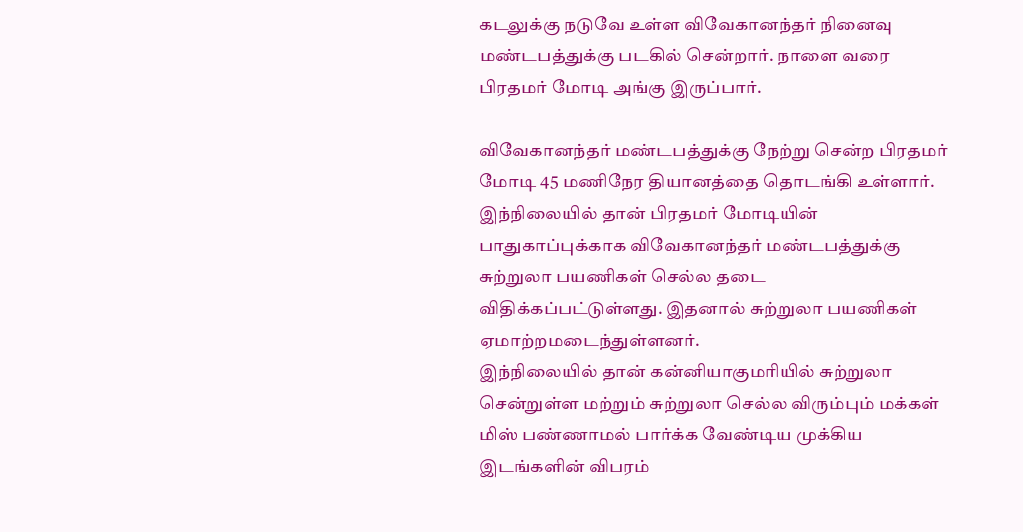கடலுக்கு நடுவே உள்ள விவேகானந்தர் நினைவு மண்டபத்துக்கு படகில் சென்றார். நாளை வரை பிரதமர் மோடி அங்கு இருப்பார்.

விவேகானந்தர் மண்டபத்துக்கு நேற்று சென்ற பிரதமர் மோடி 45 மணிநேர தியானத்தை தொடங்கி உள்ளார். இந்நிலையில் தான் பிரதமர் மோடியின் பாதுகாப்புக்காக விவேகானந்தர் மண்டபத்துக்கு சுற்றுலா பயணிகள் செல்ல தடை விதிக்கப்பட்டுள்ளது. இதனால் சுற்றுலா பயணிகள் ஏமாற்றமடைந்துள்ளனர்.
இந்நிலையில் தான் கன்னியாகுமரியில் சுற்றுலா சென்றுள்ள மற்றும் சுற்றுலா செல்ல விரும்பும் மக்கள் மிஸ் பண்ணாமல் பார்க்க வேண்டிய முக்கிய இடங்களின் விபரம்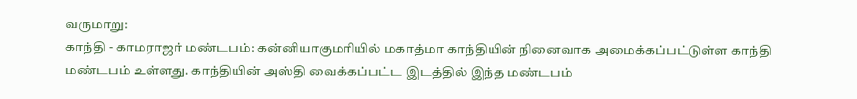வருமாறு:
காந்தி - காமராஜர் மண்டபம்: கன்னியாகுமரியில் மகாத்மா காந்தியின் நினைவாக அமைக்கப்பட்டுள்ள காந்தி மண்டபம் உள்ளது. காந்தியின் அஸ்தி வைக்கப்பட்ட இடத்தில் இந்த மண்டபம்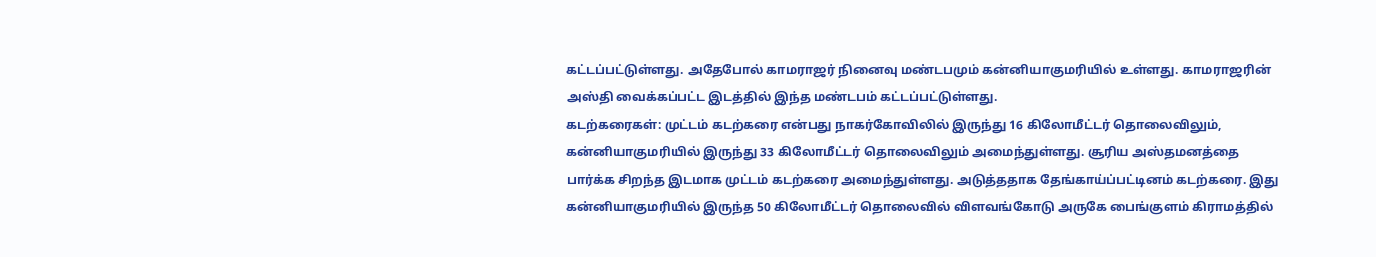கட்டப்பட்டுள்ளது. அதேபோல் காமராஜர் நினைவு மண்டபமும் கன்னியாகுமரியில் உள்ளது. காமராஜரின் அஸ்தி வைக்கப்பட்ட இடத்தில் இந்த மண்டபம் கட்டப்பட்டுள்ளது.
கடற்கரைகள்: முட்டம் கடற்கரை என்பது நாகர்கோவிலில் இருந்து 16 கிலோமீட்டர் தொலைவிலும், கன்னியாகுமரியில் இருந்து 33 கிலோமீட்டர் தொலைவிலும் அமைந்துள்ளது. சூரிய அஸ்தமனத்தை பார்க்க சிறந்த இடமாக முட்டம் கடற்கரை அமைந்துள்ளது. அடுத்ததாக தேங்காய்ப்பட்டினம் கடற்கரை. இது கன்னியாகுமரியில் இருந்த 50 கிலோமீட்டர் தொலைவில் விளவங்கோடு அருகே பைங்குளம் கிராமத்தில்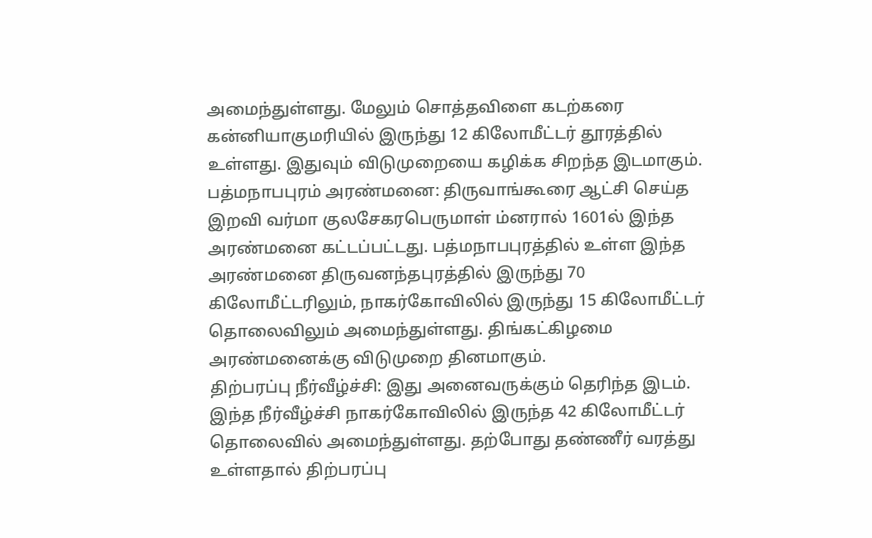அமைந்துள்ளது. மேலும் சொத்தவிளை கடற்கரை கன்னியாகுமரியில் இருந்து 12 கிலோமீட்டர் தூரத்தில் உள்ளது. இதுவும் விடுமுறையை கழிக்க சிறந்த இடமாகும்.
பத்மநாபபுரம் அரண்மனை: திருவாங்கூரை ஆட்சி செய்த இறவி வர்மா குலசேகரபெருமாள் ம்னரால் 1601ல் இந்த அரண்மனை கட்டப்பட்டது. பத்மநாபபுரத்தில் உள்ள இந்த அரண்மனை திருவனந்தபுரத்தில் இருந்து 70 கிலோமீட்டரிலும், நாகர்கோவிலில் இருந்து 15 கிலோமீட்டர் தொலைவிலும் அமைந்துள்ளது. திங்கட்கிழமை அரண்மனைக்கு விடுமுறை தினமாகும்.
திற்பரப்பு நீர்வீழ்ச்சி: இது அனைவருக்கும் தெரிந்த இடம். இந்த நீர்வீழ்ச்சி நாகர்கோவிலில் இருந்த 42 கிலோமீட்டர் தொலைவில் அமைந்துள்ளது. தற்போது தண்ணீர் வரத்து உள்ளதால் திற்பரப்பு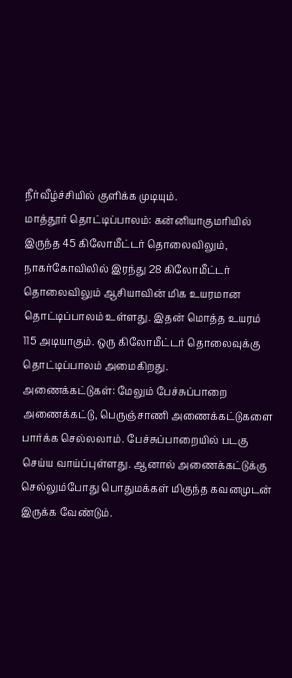நீர்வீழ்ச்சியில் குளிக்க முடியும்.
மாத்தூர் தொட்டிப்பாலம்: கன்னியாகுமரியில் இருந்த 45 கிலோமீட்டர் தொலைவிலும், நாகர்கோவிலில் இரந்து 28 கிலோமீட்டர் தொலைவிலும் ஆசியாவின் மிக உயரமான தொட்டிப்பாலம் உள்ளது. இதன் மொத்த உயரம் 115 அடியாகும். ஒரு கிலோமீட்டர் தொலைவுக்கு தொட்டிப்பாலம் அமைகிறது.
அணைக்கட்டுகள்: மேலும் பேச்சுப்பாறை அணைக்கட்டு, பெருஞ்சாணி அணைக்கட்டுகளை பார்க்க செல்லலாம். பேச்சுப்பாறையில் படகு செய்ய வாய்ப்புள்ளது. ஆனால் அணைக்கட்டுக்கு செல்லும்போது பொதுமக்கள் மிகுந்த கவனமுடன் இருக்க வேண்டும்.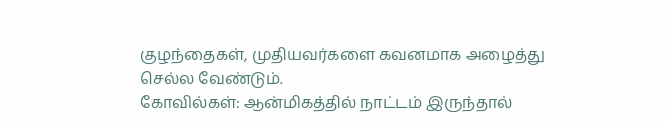குழந்தைகள், முதியவர்களை கவனமாக அழைத்து செல்ல வேண்டும்.
கோவில்கள்: ஆன்மிகத்தில் நாட்டம் இருந்தால்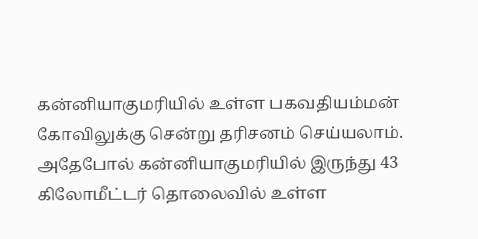கன்னியாகுமரியில் உள்ள பகவதியம்மன் கோவிலுக்கு சென்று தரிசனம் செய்யலாம். அதேபோல் கன்னியாகுமரியில் இருந்து 43 கிலோமீட்டர் தொலைவில் உள்ள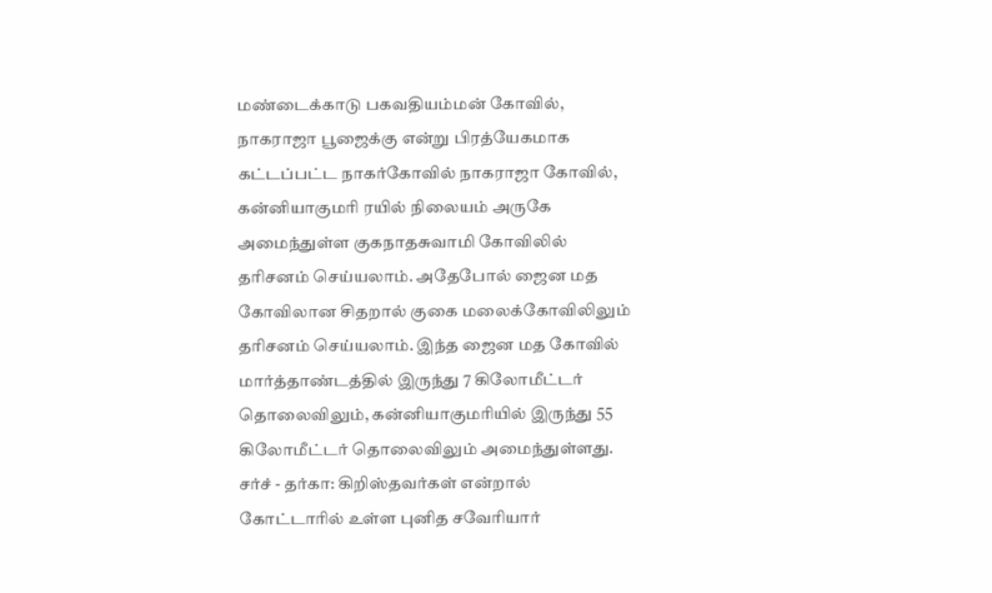மண்டைக்காடு பகவதியம்மன் கோவில், நாகராஜா பூஜைக்கு என்று பிரத்யேகமாக கட்டப்பட்ட நாகர்கோவில் நாகராஜா கோவில், கன்னியாகுமரி ரயில் நிலையம் அருகே அமைந்துள்ள குகநாதசுவாமி கோவிலில் தரிசனம் செய்யலாம். அதேபோல் ஜைன மத கோவிலான சிதறால் குகை மலைக்கோவிலிலும் தரிசனம் செய்யலாம். இந்த ஜைன மத கோவில் மார்த்தாண்டத்தில் இருந்து 7 கிலோமீட்டர் தொலைவிலும், கன்னியாகுமரியில் இருந்து 55 கிலோமீட்டர் தொலைவிலும் அமைந்துள்ளது.
சர்ச் - தர்கா: கிறிஸ்தவர்கள் என்றால் கோட்டாரில் உள்ள புனித சவேரியார்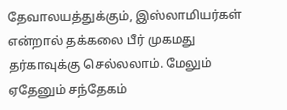தேவாலயத்துக்கும், இஸ்லாமியர்கள் என்றால் தக்கலை பீர் முகமது தர்காவுக்கு செல்லலாம். மேலும் ஏதேனும் சந்தேகம்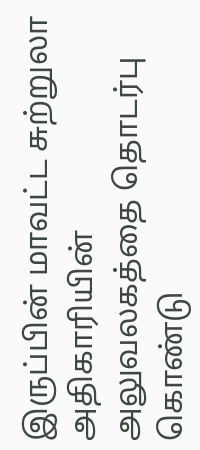இருப்பின் மாவட்ட சுற்றுலா அதிகாரியின் அலுவலகத்தை தொடர்பு கொண்டு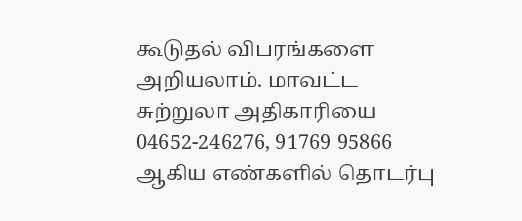கூடுதல் விபரங்களை அறியலாம். மாவட்ட சுற்றுலா அதிகாரியை 04652-246276, 91769 95866 ஆகிய எண்களில் தொடர்பு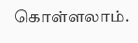கொள்ளலாம்.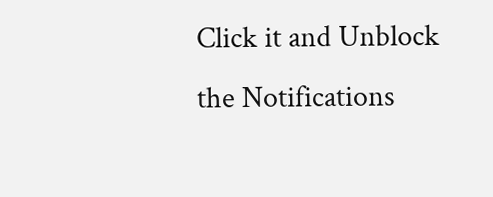Click it and Unblock the Notifications